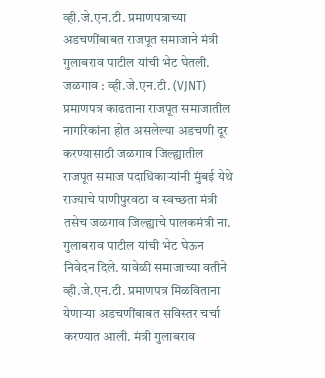व्ही.जे.एन.टी. प्रमाणपत्राच्या अडचणींबाबत राजपूत समाजाने मंत्री गुलाबराव पाटील यांची भेट घेतली. जळगाव : व्ही.जे.एन.टी. (VJNT) प्रमाणपत्र काढताना राजपूत समाजातील नागरिकांना होत असलेल्या अडचणी दूर करण्यासाठी जळगाव जिल्ह्यातील राजपूत समाज पदाधिकाऱ्यांनी मुंबई येथे राज्याचे पाणीपुरवठा व स्वच्छता मंत्री तसेच जळगाव जिल्ह्याचे पालकमंत्री ना. गुलाबराव पाटील यांची भेट घेऊन निवेदन दिले. यावेळी समाजाच्या वतीने व्ही.जे.एन.टी. प्रमाणपत्र मिळविताना येणाऱ्या अडचणींबाबत सविस्तर चर्चा करण्यात आली. मंत्री गुलाबराव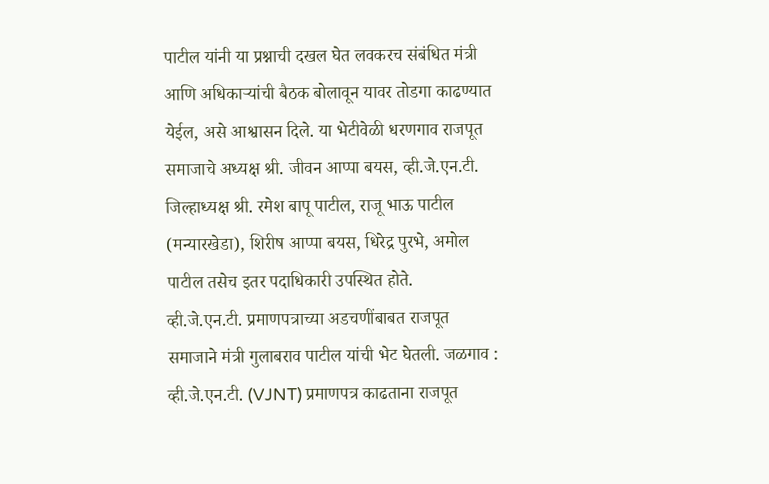पाटील यांनी या प्रश्नाची दखल घेत लवकरच संबंधित मंत्री आणि अधिकाऱ्यांची बैठक बोलावून यावर तोडगा काढण्यात येईल, असे आश्वासन दिले. या भेटीवेळी धरणगाव राजपूत समाजाचे अध्यक्ष श्री. जीवन आप्पा बयस, व्ही.जे.एन.टी. जिल्हाध्यक्ष श्री. रमेश बापू पाटील, राजू भाऊ पाटील (मन्यारखेडा), शिरीष आप्पा बयस, धिरेद्र पुरभे, अमोल पाटील तसेच इतर पदाधिकारी उपस्थित होते.
व्ही.जे.एन.टी. प्रमाणपत्राच्या अडचणींबाबत राजपूत समाजाने मंत्री गुलाबराव पाटील यांची भेट घेतली. जळगाव : व्ही.जे.एन.टी. (VJNT) प्रमाणपत्र काढताना राजपूत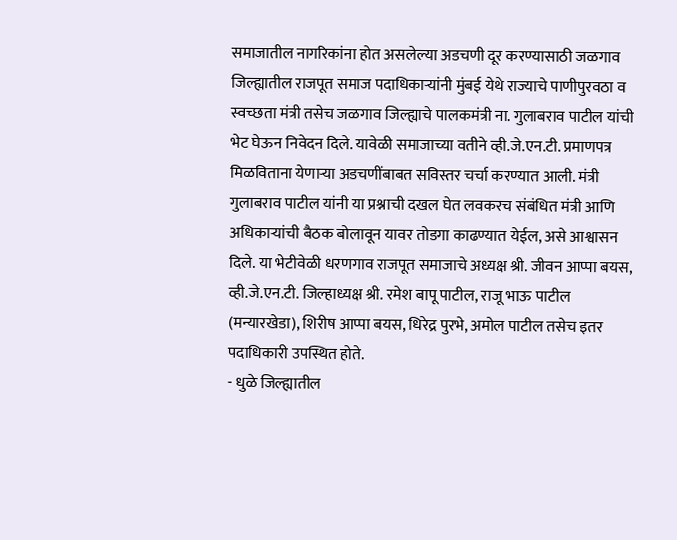समाजातील नागरिकांना होत असलेल्या अडचणी दूर करण्यासाठी जळगाव जिल्ह्यातील राजपूत समाज पदाधिकाऱ्यांनी मुंबई येथे राज्याचे पाणीपुरवठा व स्वच्छता मंत्री तसेच जळगाव जिल्ह्याचे पालकमंत्री ना. गुलाबराव पाटील यांची भेट घेऊन निवेदन दिले. यावेळी समाजाच्या वतीने व्ही.जे.एन.टी. प्रमाणपत्र मिळविताना येणाऱ्या अडचणींबाबत सविस्तर चर्चा करण्यात आली. मंत्री गुलाबराव पाटील यांनी या प्रश्नाची दखल घेत लवकरच संबंधित मंत्री आणि अधिकाऱ्यांची बैठक बोलावून यावर तोडगा काढण्यात येईल, असे आश्वासन दिले. या भेटीवेळी धरणगाव राजपूत समाजाचे अध्यक्ष श्री. जीवन आप्पा बयस, व्ही.जे.एन.टी. जिल्हाध्यक्ष श्री. रमेश बापू पाटील, राजू भाऊ पाटील (मन्यारखेडा), शिरीष आप्पा बयस, धिरेद्र पुरभे, अमोल पाटील तसेच इतर पदाधिकारी उपस्थित होते.
- धुळे जिल्ह्यातील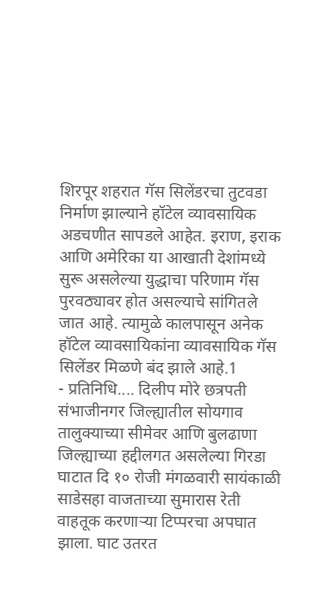शिरपूर शहरात गॅस सिलेंडरचा तुटवडा निर्माण झाल्याने हॉटेल व्यावसायिक अडचणीत सापडले आहेत. इराण, इराक आणि अमेरिका या आखाती देशांमध्ये सुरू असलेल्या युद्धाचा परिणाम गॅस पुरवठ्यावर होत असल्याचे सांगितले जात आहे. त्यामुळे कालपासून अनेक हॉटेल व्यावसायिकांना व्यावसायिक गॅस सिलेंडर मिळणे बंद झाले आहे.1
- प्रतिनिधि.... दिलीप मोरे छत्रपती संभाजीनगर जिल्ह्यातील सोयगाव तालुक्याच्या सीमेवर आणि बुलढाणा जिल्ह्याच्या हद्दीलगत असलेल्या गिरडा घाटात दि १० रोजी मंगळवारी सायंकाळी साडेसहा वाजताच्या सुमारास रेती वाहतूक करणाऱ्या टिप्परचा अपघात झाला. घाट उतरत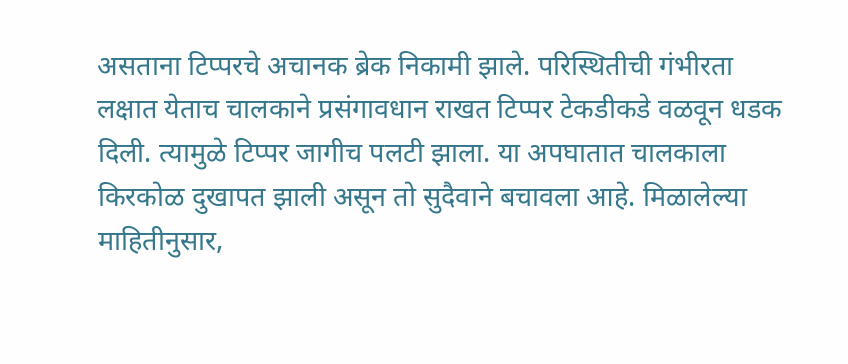असताना टिप्परचे अचानक ब्रेक निकामी झाले. परिस्थितीची गंभीरता लक्षात येताच चालकाने प्रसंगावधान राखत टिप्पर टेकडीकडे वळवून धडक दिली. त्यामुळे टिप्पर जागीच पलटी झाला. या अपघातात चालकाला किरकोळ दुखापत झाली असून तो सुदैवाने बचावला आहे. मिळालेल्या माहितीनुसार,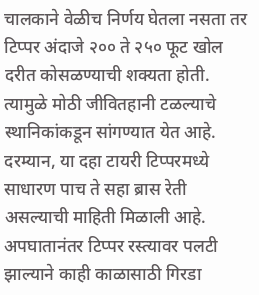चालकाने वेळीच निर्णय घेतला नसता तर टिप्पर अंदाजे २०० ते २५० फूट खोल दरीत कोसळण्याची शक्यता होती. त्यामुळे मोठी जीवितहानी टळल्याचे स्थानिकांकडून सांगण्यात येत आहे. दरम्यान, या दहा टायरी टिप्परमध्ये साधारण पाच ते सहा ब्रास रेती असल्याची माहिती मिळाली आहे. अपघातानंतर टिप्पर रस्त्यावर पलटी झाल्याने काही काळासाठी गिरडा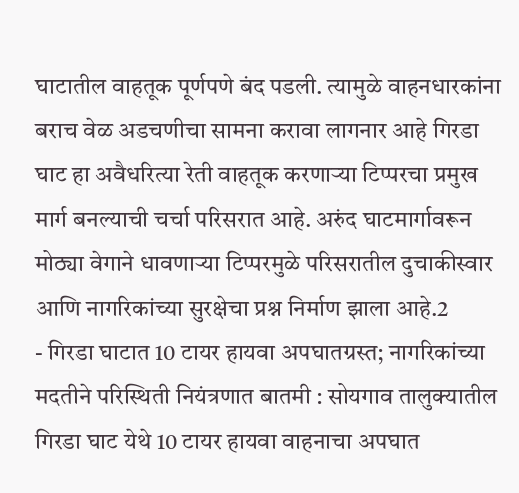घाटातील वाहतूक पूर्णपणे बंद पडली. त्यामुळे वाहनधारकांना बराच वेळ अडचणीचा सामना करावा लागनार आहे गिरडा घाट हा अवैधरित्या रेती वाहतूक करणाऱ्या टिप्परचा प्रमुख मार्ग बनल्याची चर्चा परिसरात आहे. अरुंद घाटमार्गावरून मोठ्या वेगाने धावणाऱ्या टिप्परमुळे परिसरातील दुचाकीस्वार आणि नागरिकांच्या सुरक्षेचा प्रश्न निर्माण झाला आहे.2
- गिरडा घाटात 10 टायर हायवा अपघातग्रस्त; नागरिकांच्या मदतीने परिस्थिती नियंत्रणात बातमी : सोयगाव तालुक्यातील गिरडा घाट येथे 10 टायर हायवा वाहनाचा अपघात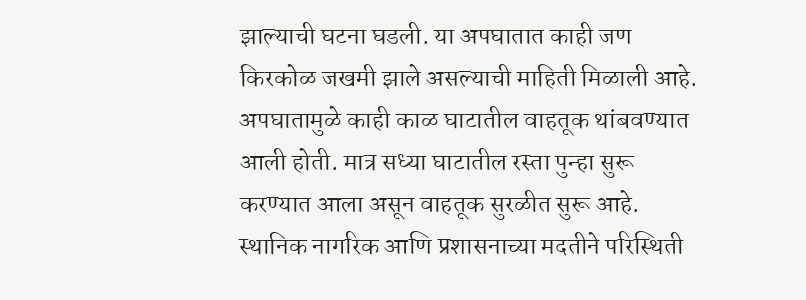झाल्याची घटना घडली. या अपघातात काही जण किरकोळ जखमी झाले असल्याची माहिती मिळाली आहे. अपघातामुळे काही काळ घाटातील वाहतूक थांबवण्यात आली होती. मात्र सध्या घाटातील रस्ता पुन्हा सुरू करण्यात आला असून वाहतूक सुरळीत सुरू आहे. स्थानिक नागरिक आणि प्रशासनाच्या मदतीने परिस्थिती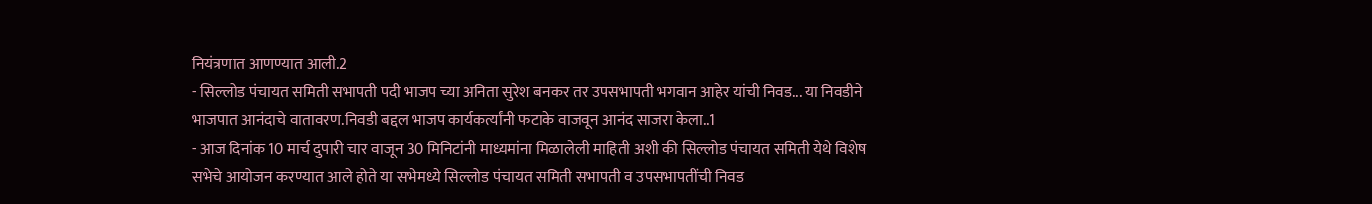नियंत्रणात आणण्यात आली.2
- सिल्लोड पंचायत समिती सभापती पदी भाजप च्या अनिता सुरेश बनकर तर उपसभापती भगवान आहेर यांची निवड... या निवडीने भाजपात आनंदाचे वातावरण.निवडी बद्दल भाजप कार्यकर्त्यांनी फटाके वाजवून आनंद साजरा केला..1
- आज दिनांक 10 मार्च दुपारी चार वाजून 30 मिनिटांनी माध्यमांना मिळालेली माहिती अशी की सिल्लोड पंचायत समिती येथे विशेष सभेचे आयोजन करण्यात आले होते या सभेमध्ये सिल्लोड पंचायत समिती सभापती व उपसभापतींची निवड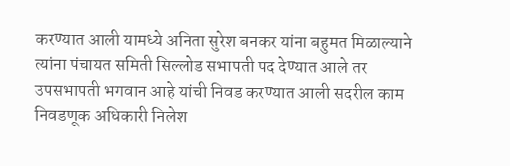करण्यात आली यामध्ये अनिता सुरेश बनकर यांना बहुमत मिळाल्याने त्यांना पंचायत समिती सिल्लोड सभापती पद देण्यात आले तर उपसभापती भगवान आहे यांची निवड करण्यात आली सदरील काम निवडणूक अधिकारी निलेश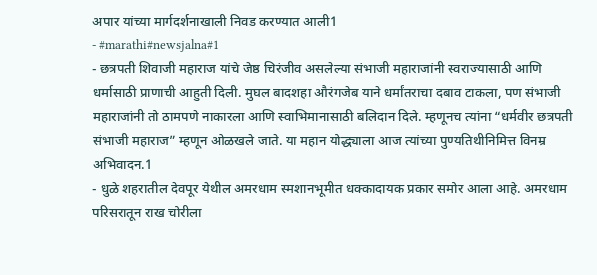अपार यांच्या मार्गदर्शनाखाली निवड करण्यात आली1
- #marathi#newsjalna#1
- छत्रपती शिवाजी महाराज यांचे जेष्ठ चिरंजीव असलेल्या संभाजी महाराजांनी स्वराज्यासाठी आणि धर्मासाठी प्राणाची आहुती दिली. मुघल बादशहा औरंगजेब याने धर्मांतराचा दबाव टाकला, पण संभाजी महाराजांनी तो ठामपणे नाकारला आणि स्वाभिमानासाठी बलिदान दिले. म्हणूनच त्यांना “धर्मवीर छत्रपती संभाजी महाराज” म्हणून ओळखले जाते. या महान योद्ध्याला आज त्यांच्या पुण्यतिथीनिमित्त विनम्र अभिवादन.1
- धुळे शहरातील देवपूर येथील अमरधाम स्मशानभूमीत धक्कादायक प्रकार समोर आला आहे. अमरधाम परिसरातून राख चोरीला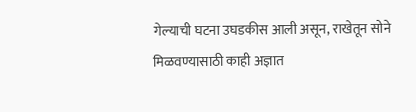गेल्याची घटना उघडकीस आली असून, राखेतून सोने मिळवण्यासाठी काही अज्ञात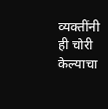व्यक्तींनी ही चोरी केल्याचा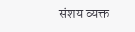संशय व्यक्त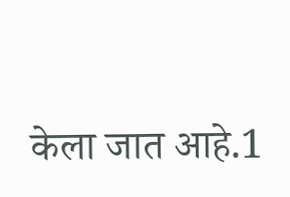केला जात आहे.1